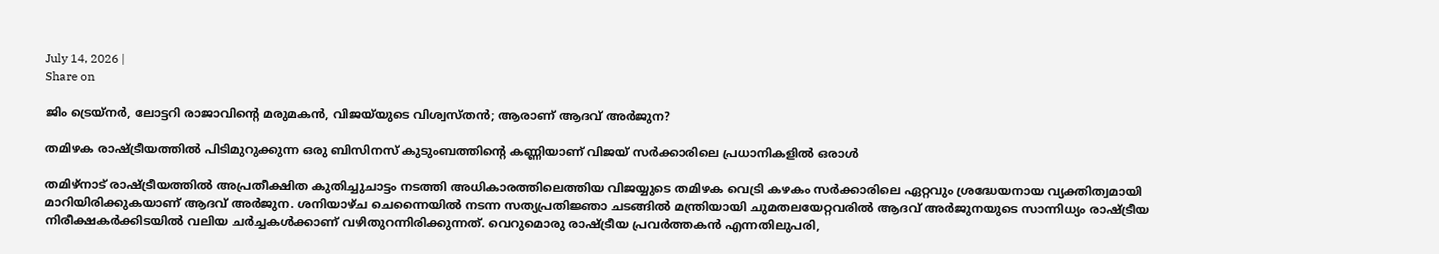July 14, 2026 |
Share on

ജിം ട്രെയ്‌നര്‍, ലോട്ടറി രാജാവിന്റെ മരുമകന്‍, വിജയ്‌യുടെ വിശ്വസ്തന്‍; ആരാണ് ആദവ് അര്‍ജുന?

തമിഴക രാഷ്ട്രീയത്തില്‍ പിടിമുറുക്കുന്ന ഒരു ബിസിനസ് കുടുംബത്തിന്റെ കണ്ണിയാണ് വിജയ് സര്‍ക്കാരിലെ പ്രധാനികളില്‍ ഒരാള്‍

തമിഴ്‌നാട് രാഷ്ട്രീയത്തില്‍ അപ്രതീക്ഷിത കുതിച്ചുചാട്ടം നടത്തി അധികാരത്തിലെത്തിയ വിജയ്യുടെ തമിഴക വെട്രി കഴകം സര്‍ക്കാരിലെ ഏറ്റവും ശ്രദ്ധേയനായ വ്യക്തിത്വമായി മാറിയിരിക്കുകയാണ് ആദവ് അര്‍ജുന. ശനിയാഴ്ച ചെന്നൈയില്‍ നടന്ന സത്യപ്രതിജ്ഞാ ചടങ്ങില്‍ മന്ത്രിയായി ചുമതലയേറ്റവരില്‍ ആദവ് അര്‍ജുനയുടെ സാന്നിധ്യം രാഷ്ട്രീയ നിരീക്ഷകര്‍ക്കിടയില്‍ വലിയ ചര്‍ച്ചകള്‍ക്കാണ് വഴിതുറന്നിരിക്കുന്നത്. വെറുമൊരു രാഷ്ട്രീയ പ്രവര്‍ത്തകന്‍ എന്നതിലുപരി,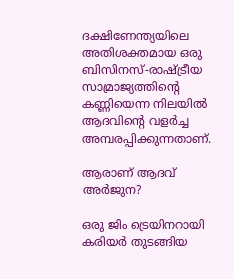ദക്ഷിണേന്ത്യയിലെ അതിശക്തമായ ഒരു ബിസിനസ്-രാഷ്ട്രീയ സാമ്രാജ്യത്തിന്റെ കണ്ണിയെന്ന നിലയില്‍ ആദവിന്റെ വളര്‍ച്ച അമ്പരപ്പിക്കുന്നതാണ്.

ആരാണ് ആദവ് അര്‍ജുന?

ഒരു ജിം ട്രെയിനറായി കരിയര്‍ തുടങ്ങിയ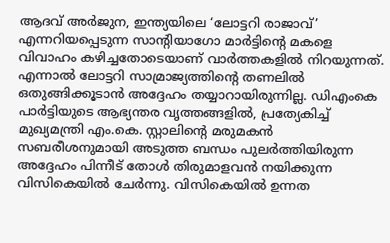ആദവ് അര്‍ജുന, ഇന്ത്യയിലെ ‘ലോട്ടറി രാജാവ്’ എന്നറിയപ്പെടുന്ന സാന്റിയാഗോ മാര്‍ട്ടിന്റെ മകളെ വിവാഹം കഴിച്ചതോടെയാണ് വാര്‍ത്തകളില്‍ നിറയുന്നത്. എന്നാല്‍ ലോട്ടറി സാമ്രാജ്യത്തിന്റെ തണലില്‍ ഒതുങ്ങിക്കൂടാന്‍ അദ്ദേഹം തയ്യാറായിരുന്നില്ല. ഡിഎംകെ പാര്‍ട്ടിയുടെ ആഭ്യന്തര വൃത്തങ്ങളില്‍, പ്രത്യേകിച്ച് മുഖ്യമന്ത്രി എം.കെ. സ്റ്റാലിന്റെ മരുമകന്‍ സബരീശനുമായി അടുത്ത ബന്ധം പുലര്‍ത്തിയിരുന്ന അദ്ദേഹം പിന്നീട് തോള്‍ തിരുമാളവന്‍ നയിക്കുന്ന വിസികെയില്‍ ചേര്‍ന്നു. വിസികെയില്‍ ഉന്നത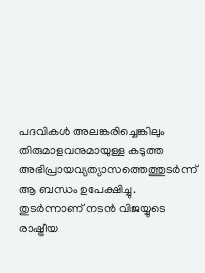പദവികള്‍ അലങ്കരിച്ചെങ്കിലും തിരുമാളവനുമായുള്ള കടുത്ത അഭിപ്രായവ്യത്യാസത്തെത്തുടര്‍ന്ന് ആ ബന്ധം ഉപേക്ഷിച്ചു. തുടര്‍ന്നാണ് നടന്‍ വിജയ്യുടെ രാഷ്ട്രീയ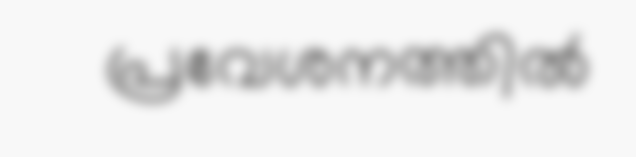പ്രവേശനത്തില്‍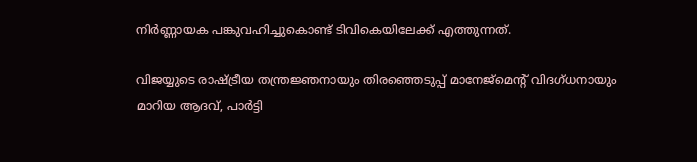നിര്‍ണ്ണായക പങ്കുവഹിച്ചുകൊണ്ട് ടിവികെയിലേക്ക് എത്തുന്നത്.

വിജയ്യുടെ രാഷ്ട്രീയ തന്ത്രജ്ഞനായും തിരഞ്ഞെടുപ്പ് മാനേജ്മെന്റ് വിദഗ്ധനായും മാറിയ ആദവ്, പാര്‍ട്ടി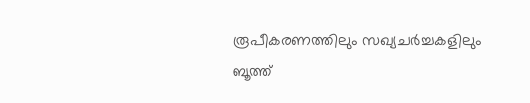രൂപീകരണത്തിലും സഖ്യചര്‍ച്ചകളിലും ബൂത്ത്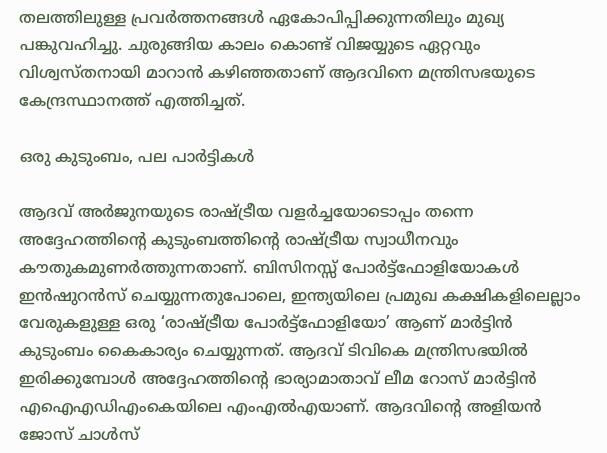തലത്തിലുള്ള പ്രവര്‍ത്തനങ്ങള്‍ ഏകോപിപ്പിക്കുന്നതിലും മുഖ്യ പങ്കുവഹിച്ചു. ചുരുങ്ങിയ കാലം കൊണ്ട് വിജയ്യുടെ ഏറ്റവും വിശ്വസ്തനായി മാറാന്‍ കഴിഞ്ഞതാണ് ആദവിനെ മന്ത്രിസഭയുടെ കേന്ദ്രസ്ഥാനത്ത് എത്തിച്ചത്.

ഒരു കുടുംബം, പല പാര്‍ട്ടികള്‍

ആദവ് അര്‍ജുനയുടെ രാഷ്ട്രീയ വളര്‍ച്ചയോടൊപ്പം തന്നെ അദ്ദേഹത്തിന്റെ കുടുംബത്തിന്റെ രാഷ്ട്രീയ സ്വാധീനവും കൗതുകമുണര്‍ത്തുന്നതാണ്. ബിസിനസ്സ് പോര്‍ട്ട്ഫോളിയോകള്‍ ഇന്‍ഷുറന്‍സ് ചെയ്യുന്നതുപോലെ, ഇന്ത്യയിലെ പ്രമുഖ കക്ഷികളിലെല്ലാം വേരുകളുള്ള ഒരു ‘രാഷ്ട്രീയ പോര്‍ട്ട്ഫോളിയോ’ ആണ് മാര്‍ട്ടിന്‍ കുടുംബം കൈകാര്യം ചെയ്യുന്നത്. ആദവ് ടിവികെ മന്ത്രിസഭയില്‍ ഇരിക്കുമ്പോള്‍ അദ്ദേഹത്തിന്റെ ഭാര്യാമാതാവ് ലീമ റോസ് മാര്‍ട്ടിന്‍ എഐഎഡിഎംകെയിലെ എംഎല്‍എയാണ്. ആദവിന്റെ അളിയന്‍ ജോസ് ചാള്‍സ്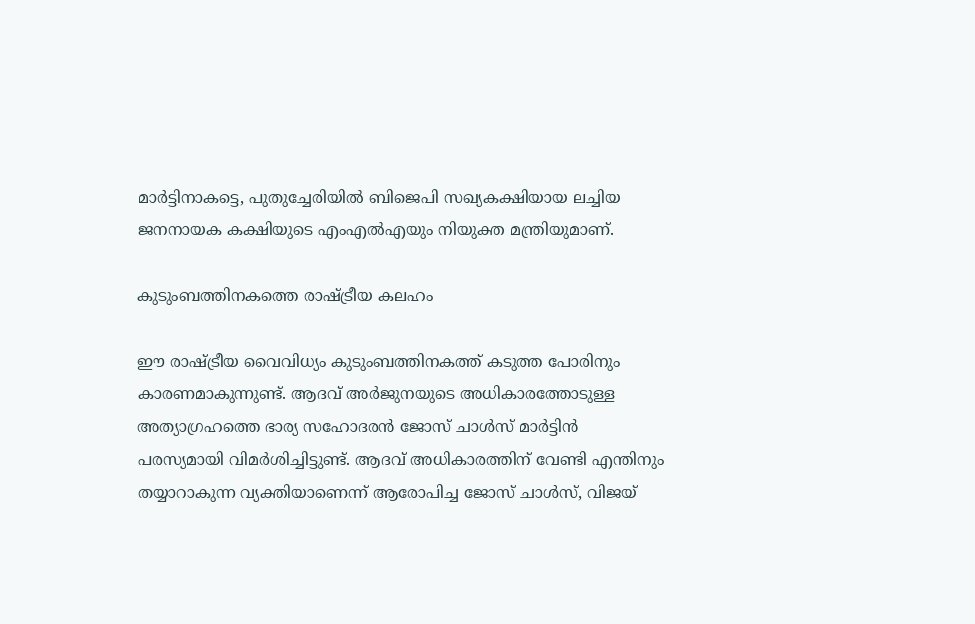മാര്‍ട്ടിനാകട്ടെ, പുതുച്ചേരിയില്‍ ബിജെപി സഖ്യകക്ഷിയായ ലച്ചിയ ജനനായക കക്ഷിയുടെ എംഎല്‍എയും നിയുക്ത മന്ത്രിയുമാണ്.

കുടുംബത്തിനകത്തെ രാഷ്ട്രീയ കലഹം

ഈ രാഷ്ട്രീയ വൈവിധ്യം കുടുംബത്തിനകത്ത് കടുത്ത പോരിനും കാരണമാകുന്നുണ്ട്. ആദവ് അര്‍ജുനയുടെ അധികാരത്തോടുള്ള അത്യാഗ്രഹത്തെ ഭാര്യ സഹോദരന്‍ ജോസ് ചാള്‍സ് മാര്‍ട്ടിന്‍ പരസ്യമായി വിമര്‍ശിച്ചിട്ടുണ്ട്. ആദവ് അധികാരത്തിന് വേണ്ടി എന്തിനും തയ്യാറാകുന്ന വ്യക്തിയാണെന്ന് ആരോപിച്ച ജോസ് ചാള്‍സ്, വിജയ്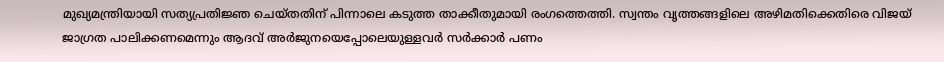മുഖ്യമന്ത്രിയായി സത്യപ്രതിജ്ഞ ചെയ്തതിന് പിന്നാലെ കടുത്ത താക്കീതുമായി രംഗത്തെത്തി. സ്വന്തം വൃത്തങ്ങളിലെ അഴിമതിക്കെതിരെ വിജയ് ജാഗ്രത പാലിക്കണമെന്നും ആദവ് അര്‍ജുനയെപ്പോലെയുള്ളവര്‍ സര്‍ക്കാര്‍ പണം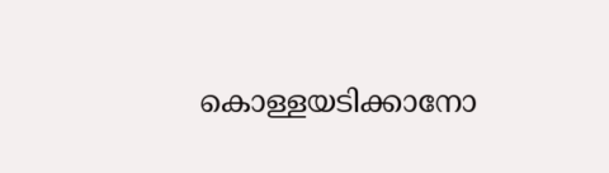കൊള്ളയടിക്കാനോ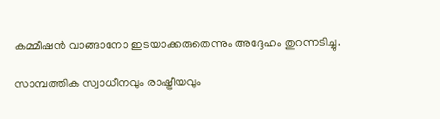കമ്മീഷന്‍ വാങ്ങാനോ ഇടയാക്കരുതെന്നും അദ്ദേഹം തുറന്നടിച്ചു.

സാമ്പത്തിക സ്വാധീനവും രാഷ്ട്രീയവും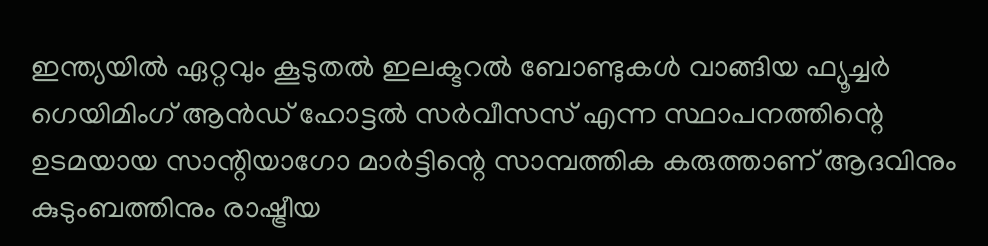ഇന്ത്യയില്‍ ഏറ്റവും കൂടുതല്‍ ഇലക്ടറല്‍ ബോണ്ടുകള്‍ വാങ്ങിയ ഫ്യൂച്ചര്‍ ഗെയിമിംഗ് ആന്‍ഡ് ഹോട്ടല്‍ സര്‍വീസസ് എന്ന സ്ഥാപനത്തിന്റെ ഉടമയായ സാന്റിയാഗോ മാര്‍ട്ടിന്റെ സാമ്പത്തിക കരുത്താണ് ആദവിനും കുടുംബത്തിനും രാഷ്ട്രീയ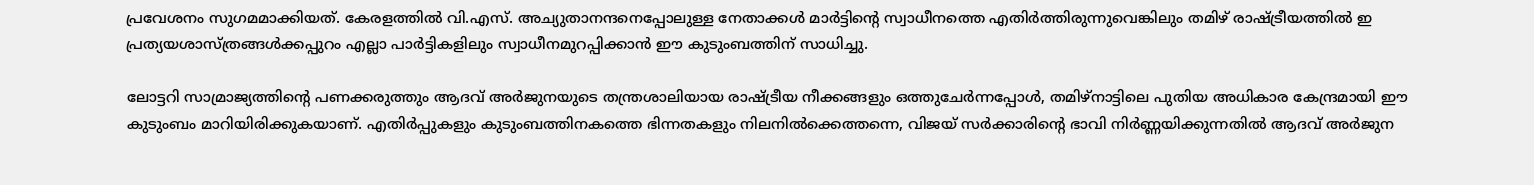പ്രവേശനം സുഗമമാക്കിയത്. കേരളത്തില്‍ വി.എസ്. അച്യുതാനന്ദനെപ്പോലുള്ള നേതാക്കള്‍ മാര്‍ട്ടിന്റെ സ്വാധീനത്തെ എതിര്‍ത്തിരുന്നുവെങ്കിലും തമിഴ് രാഷ്ട്രീയത്തില്‍ ഇ പ്രത്യയശാസ്ത്രങ്ങള്‍ക്കപ്പുറം എല്ലാ പാര്‍ട്ടികളിലും സ്വാധീനമുറപ്പിക്കാന്‍ ഈ കുടുംബത്തിന് സാധിച്ചു.

ലോട്ടറി സാമ്രാജ്യത്തിന്റെ പണക്കരുത്തും ആദവ് അര്‍ജുനയുടെ തന്ത്രശാലിയായ രാഷ്ട്രീയ നീക്കങ്ങളും ഒത്തുചേര്‍ന്നപ്പോള്‍, തമിഴ്‌നാട്ടിലെ പുതിയ അധികാര കേന്ദ്രമായി ഈ കുടുംബം മാറിയിരിക്കുകയാണ്. എതിര്‍പ്പുകളും കുടുംബത്തിനകത്തെ ഭിന്നതകളും നിലനില്‍ക്കെത്തന്നെ, വിജയ് സര്‍ക്കാരിന്റെ ഭാവി നിര്‍ണ്ണയിക്കുന്നതില്‍ ആദവ് അര്‍ജുന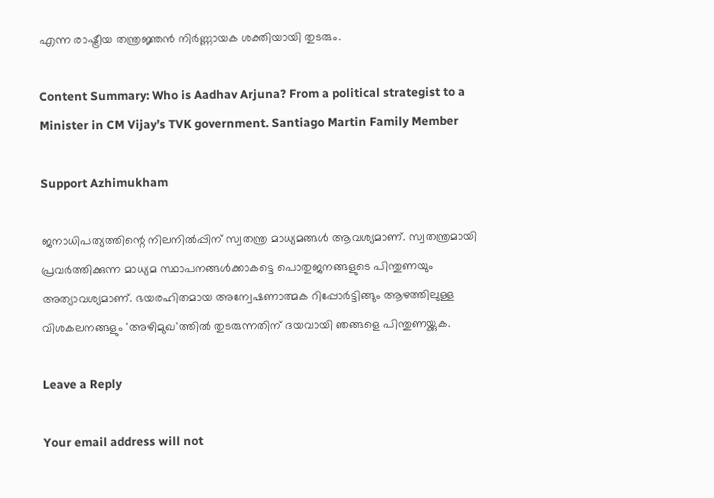എന്ന രാഷ്ട്രീയ തന്ത്രജ്ഞന്‍ നിര്‍ണ്ണായക ശക്തിയായി തുടരും.

Content Summary: Who is Aadhav Arjuna? From a political strategist to a Minister in CM Vijay’s TVK government. Santiago Martin Family Member

Support Azhimukham

ജനാധിപത്യത്തിന്റെ നിലനിൽപ്പിന് സ്വതന്ത്ര മാധ്യമങ്ങൾ ആവശ്യമാണ്. സ്വതന്ത്രമായി പ്രവർത്തിക്കുന്ന മാധ്യമ സ്ഥാപനങ്ങൾക്കാകട്ടെ പൊതുജനങ്ങളുടെ പിന്തുണയും അത്യാവശ്യമാണ്. ഭയരഹിതമായ അന്വേഷണാത്മക റിപ്പോർട്ടിങ്ങും ആഴത്തിലുള്ള വിശകലനങ്ങളും 'അഴിമുഖ'ത്തിൽ തുടരുന്നതിന് ദയവായി ഞങ്ങളെ പിന്തുണയ്ക്കുക.

Leave a Reply

Your email address will not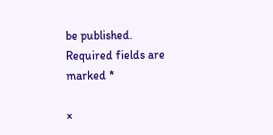be published. Required fields are marked *

×